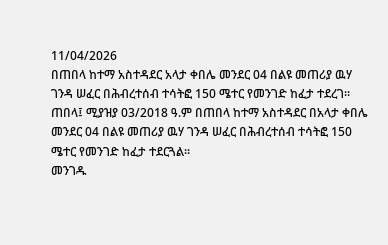11/04/2026
በጠበላ ከተማ አስተዳደር አላታ ቀበሌ መንደር 04 በልዩ መጠሪያ ዉሃ ገንዳ ሠፈር በሕብረተሰብ ተሳትፎ 150 ሜተር የመንገድ ከፈታ ተደረገ።
ጠበላ፤ ሚያዝያ 03/2018 ዓ.ም በጠበላ ከተማ አስተዳደር በአላታ ቀበሌ መንደር 04 በልዩ መጠሪያ ዉሃ ገንዳ ሠፈር በሕብረተሰብ ተሳትፎ 150 ሜተር የመንገድ ከፈታ ተደርጓል።
መንገዱ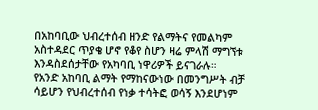በአከባቢው ህብረተሰብ ዘንድ የልማትና የመልካም አስተዳደር ጥያቄ ሆኖ የቆየ ስሆን ዛሬ ምላሽ ማግኘቱ እንዳስደሰታቸው የአካባቢ ነዋሪዎች ይናገራሉ።
የአንድ አከባቢ ልማት የማከናውነው በመንግሥት ብቻ ሳይሆን የህብረተሰብ የነቃ ተሳትፎ ወሳኝ እንደሆነም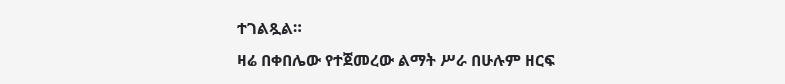ተገልጿል።
ዛሬ በቀበሌው የተጀመረው ልማት ሥራ በሁሉም ዘርፍ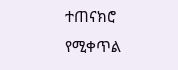ተጠናክሮ የሚቀጥል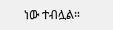ነው ተብሏል።